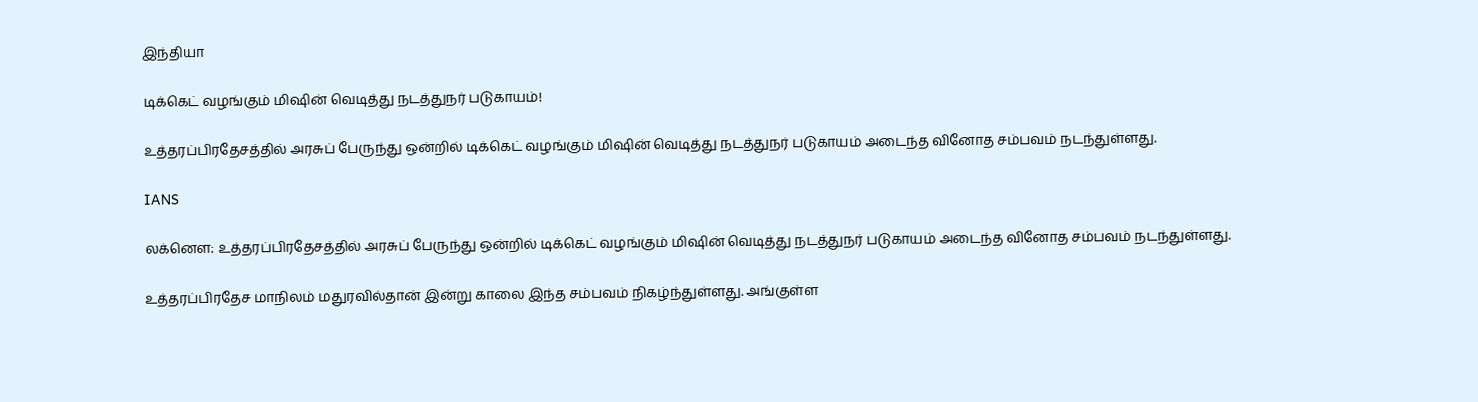இந்தியா

டிக்கெட் வழங்கும் மிஷின் வெடித்து நடத்துநர் படுகாயம்!

உத்தரப்பிரதேசத்தில் அரசுப் பேருந்து ஒன்றில் டிக்கெட் வழங்கும் மிஷின் வெடித்து நடத்துநர் படுகாயம் அடைந்த வினோத சம்பவம் நடந்துள்ளது.

IANS

லக்னௌ: உத்தரப்பிரதேசத்தில் அரசுப் பேருந்து ஒன்றில் டிக்கெட் வழங்கும் மிஷின் வெடித்து நடத்துநர் படுகாயம் அடைந்த வினோத சம்பவம் நடந்துள்ளது.

உத்தரப்பிரதேச மாநிலம் மதுரவில்தான் இன்று காலை இந்த சம்பவம் நிகழ்ந்துள்ளது. அங்குள்ள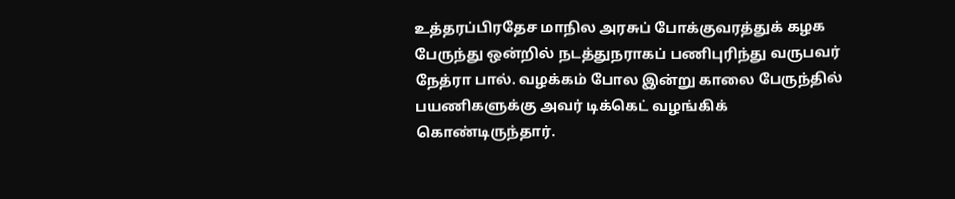உத்தரப்பிரதேச மாநில அரசுப் போக்குவரத்துக் கழக பேருந்து ஒன்றில் நடத்துநராகப் பணிபுரிந்து வருபவர் நேத்ரா பால். வழக்கம் போல இன்று காலை பேருந்தில் பயணிகளுக்கு அவர் டிக்கெட் வழங்கிக் கொண்டிருந்தார்.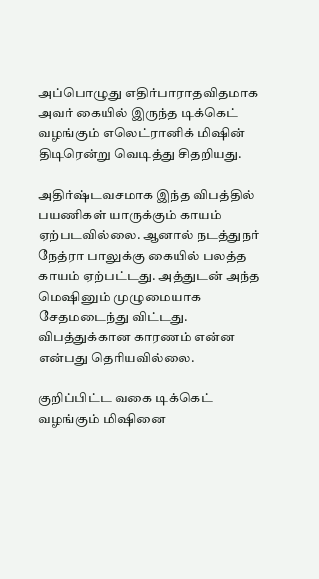அப்பொழுது எதிர்பாராதவிதமாக அவர் கையில் இருந்த டிக்கெட் வழங்கும் எலெட்ரானிக் மிஷின் திடிரென்று வெடித்து சிதறியது.

அதிர்ஷ்டவசமாக இந்த விபத்தில்  பயணிகள் யாருக்கும் காயம் ஏற்படவில்லை. ஆனால் நடத்துநர் நேத்ரா பாலுக்கு கையில் பலத்த காயம் ஏற்பட்டது. அத்துடன் அந்த மெஷினும் முழுமையாக சேதமடைந்து விட்டது. விபத்துக்கான காரணம் என்ன என்பது தெரியவில்லை.

குறிப்பிட்ட வகை டிக்கெட் வழங்கும் மிஷினை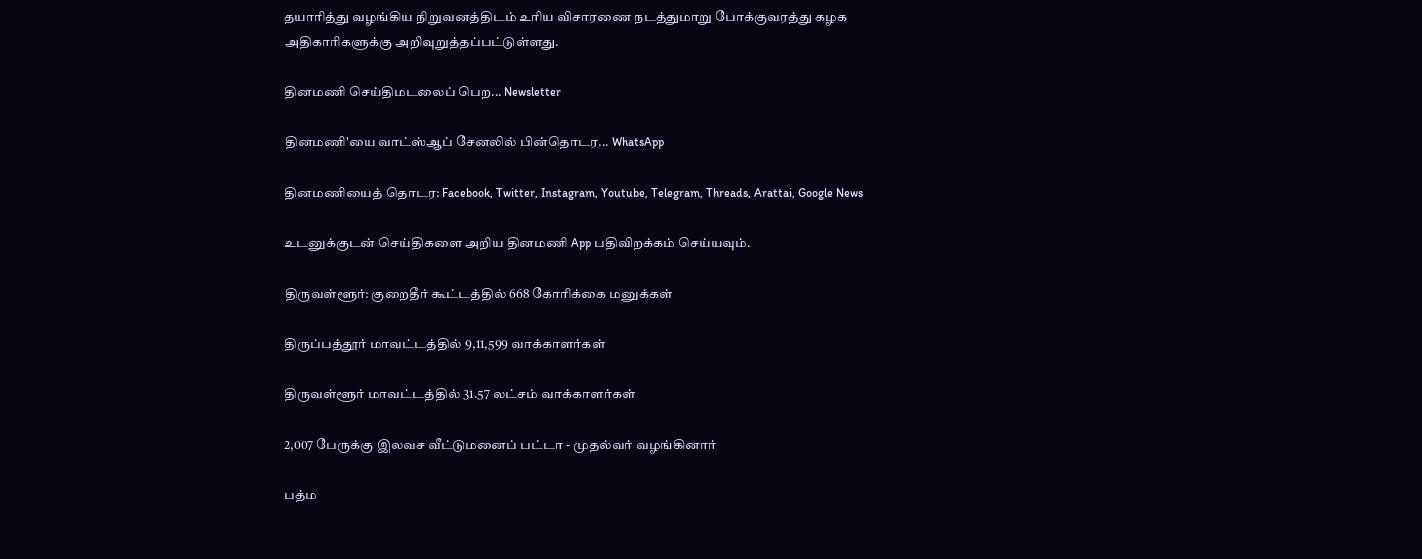தயாரித்து வழங்கிய நிறுவனத்திடம் உரிய விசாரணை நடத்துமாறு போக்குவரத்து கழக அதிகாரிகளுக்கு அறிவுறுத்தப்பட்டுள்ளது.

தினமணி செய்திமடலைப் பெற... Newsletter

தினமணி'யை வாட்ஸ்ஆப் சேனலில் பின்தொடர... WhatsApp

தினமணியைத் தொடர: Facebook, Twitter, Instagram, Youtube, Telegram, Threads, Arattai, Google News

உடனுக்குடன் செய்திகளை அறிய தினமணி App பதிவிறக்கம் செய்யவும்.

திருவள்ளூர்: குறைதீர் கூட்டத்தில் 668 கோரிக்கை மனுக்கள்

திருப்பத்தூர் மாவட்டத்தில் 9,11,599 வாக்காளர்கள்

திருவள்ளூர் மாவட்டத்தில் 31.57 லட்சம் வாக்காளர்கள்

2,007 பேருக்கு இலவச வீட்டுமனைப் பட்டா - முதல்வர் வழங்கினார்

பத்ம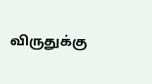விருதுக்கு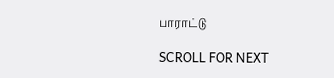பாராட்டு

SCROLL FOR NEXT